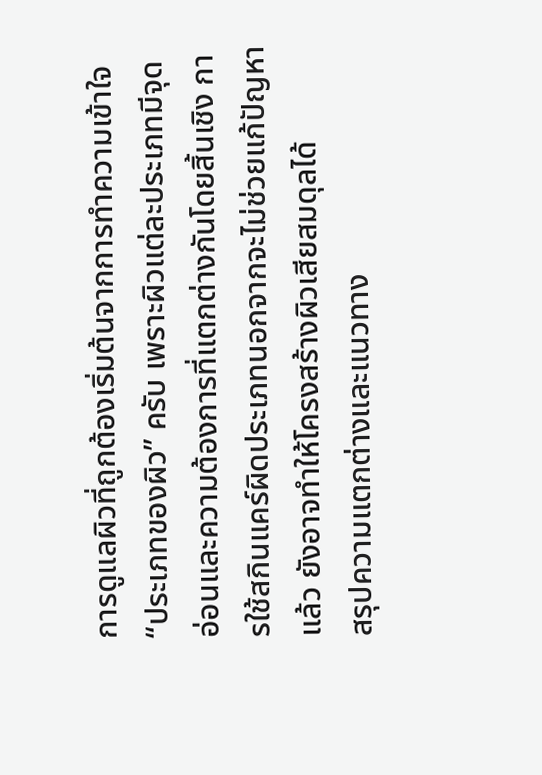การดูแลผิวที่ถูกต้องเริ่มต้นจากการทำความเข้าใจ “ประเภทของผิว” ครับ เพราะผิวแต่ละประเภทมีจุดอ่อนและความต้องการที่แตกต่างกันโดยสิ้นเชิง การใช้สกินแคร์ผิดประเภทนอกจากจะไม่ช่วยแก้ปัญหาแล้ว ยังอาจทำให้โครงสร้างผิวเสียสมดุลได้
สรุปความแตกต่างและแนวทาง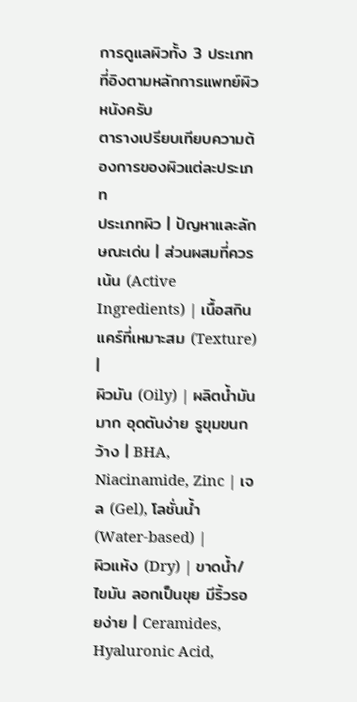การดูแลผิวทั้ง 3 ประเภทที่อิงตามหลักการแพทย์ผิวหนังครับ
ตารางเปรียบเทียบความต้องการของผิวแต่ละประเภท
ประเภทผิว | ปัญหาและลักษณะเด่น | ส่วนผสมที่ควรเน้น (Active Ingredients) | เนื้อสกินแคร์ที่เหมาะสม (Texture) |
ผิวมัน (Oily) | ผลิตน้ำมันมาก อุดตันง่าย รูขุมขนกว้าง | BHA, Niacinamide, Zinc | เจล (Gel), โลชั่นน้ำ (Water-based) |
ผิวแห้ง (Dry) | ขาดน้ำ/ไขมัน ลอกเป็นขุย มีริ้วรอยง่าย | Ceramides, Hyaluronic Acid,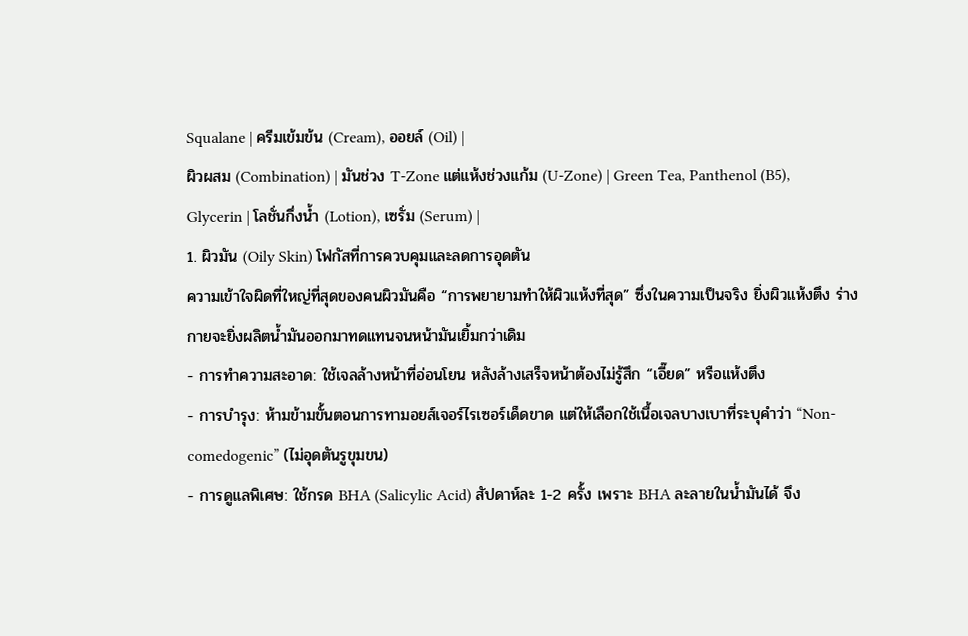Squalane | ครีมเข้มข้น (Cream), ออยล์ (Oil) |
ผิวผสม (Combination) | มันช่วง T-Zone แต่แห้งช่วงแก้ม (U-Zone) | Green Tea, Panthenol (B5), Glycerin | โลชั่นกึ่งน้ำ (Lotion), เซรั่ม (Serum) |
1. ผิวมัน (Oily Skin) โฟกัสที่การควบคุมและลดการอุดตัน
ความเข้าใจผิดที่ใหญ่ที่สุดของคนผิวมันคือ “การพยายามทำให้ผิวแห้งที่สุด” ซึ่งในความเป็นจริง ยิ่งผิวแห้งตึง ร่างกายจะยิ่งผลิตน้ำมันออกมาทดแทนจนหน้ามันเยิ้มกว่าเดิม
- การทำความสะอาด: ใช้เจลล้างหน้าที่อ่อนโยน หลังล้างเสร็จหน้าต้องไม่รู้สึก “เอี๊ยด” หรือแห้งตึง
- การบำรุง: ห้ามข้ามขั้นตอนการทามอยส์เจอร์ไรเซอร์เด็ดขาด แต่ให้เลือกใช้เนื้อเจลบางเบาที่ระบุคำว่า “Non-comedogenic” (ไม่อุดตันรูขุมขน)
- การดูแลพิเศษ: ใช้กรด BHA (Salicylic Acid) สัปดาห์ละ 1-2 ครั้ง เพราะ BHA ละลายในน้ำมันได้ จึง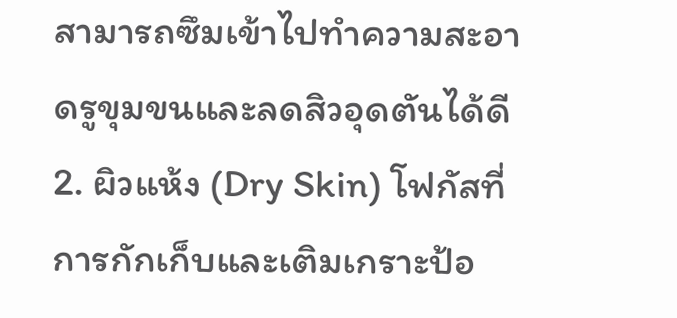สามารถซึมเข้าไปทำความสะอาดรูขุมขนและลดสิวอุดตันได้ดี
2. ผิวแห้ง (Dry Skin) โฟกัสที่การกักเก็บและเติมเกราะป้อ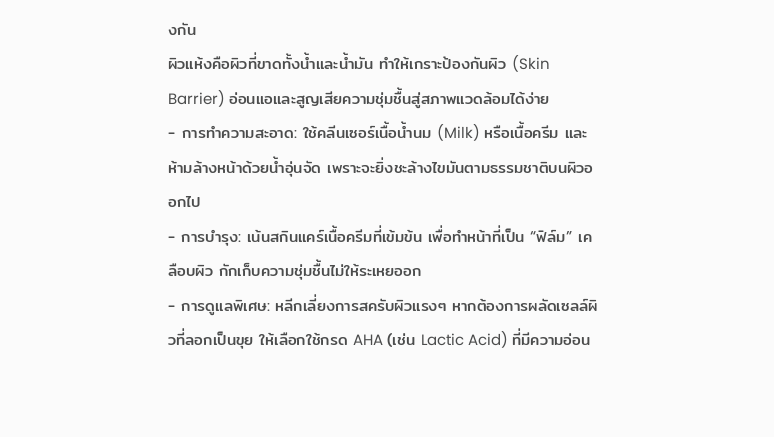งกัน
ผิวแห้งคือผิวที่ขาดทั้งน้ำและน้ำมัน ทำให้เกราะป้องกันผิว (Skin Barrier) อ่อนแอและสูญเสียความชุ่มชื้นสู่สภาพแวดล้อมได้ง่าย
- การทำความสะอาด: ใช้คลีนเซอร์เนื้อน้ำนม (Milk) หรือเนื้อครีม และ ห้ามล้างหน้าด้วยน้ำอุ่นจัด เพราะจะยิ่งชะล้างไขมันตามธรรมชาติบนผิวออกไป
- การบำรุง: เน้นสกินแคร์เนื้อครีมที่เข้มข้น เพื่อทำหน้าที่เป็น “ฟิล์ม” เคลือบผิว กักเก็บความชุ่มชื้นไม่ให้ระเหยออก
- การดูแลพิเศษ: หลีกเลี่ยงการสครับผิวแรงๆ หากต้องการผลัดเซลล์ผิวที่ลอกเป็นขุย ให้เลือกใช้กรด AHA (เช่น Lactic Acid) ที่มีความอ่อน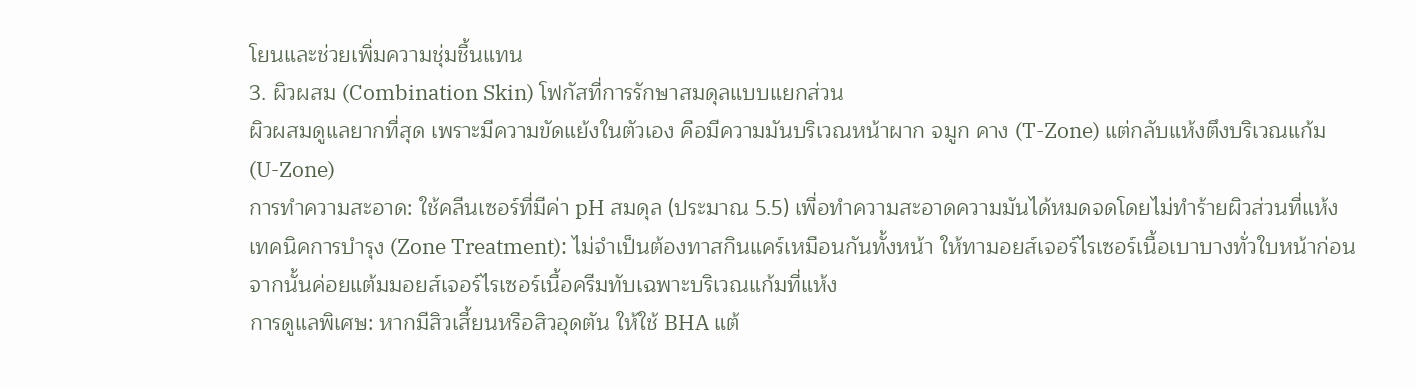โยนและช่วยเพิ่มความชุ่มชื้นแทน
3. ผิวผสม (Combination Skin) โฟกัสที่การรักษาสมดุลแบบแยกส่วน
ผิวผสมดูแลยากที่สุด เพราะมีความขัดแย้งในตัวเอง คือมีความมันบริเวณหน้าผาก จมูก คาง (T-Zone) แต่กลับแห้งตึงบริเวณแก้ม (U-Zone)
การทำความสะอาด: ใช้คลีนเซอร์ที่มีค่า pH สมดุล (ประมาณ 5.5) เพื่อทำความสะอาดความมันได้หมดจดโดยไม่ทำร้ายผิวส่วนที่แห้ง
เทคนิคการบำรุง (Zone Treatment): ไม่จำเป็นต้องทาสกินแคร์เหมือนกันทั้งหน้า ให้ทามอยส์เจอร์ไรเซอร์เนื้อเบาบางทั่วใบหน้าก่อน จากนั้นค่อยแต้มมอยส์เจอร์ไรเซอร์เนื้อครีมทับเฉพาะบริเวณแก้มที่แห้ง
การดูแลพิเศษ: หากมีสิวเสี้ยนหรือสิวอุดตัน ให้ใช้ BHA แต้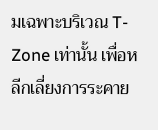มเฉพาะบริเวณ T-Zone เท่านั้น เพื่อหลีกเลี่ยงการระคาย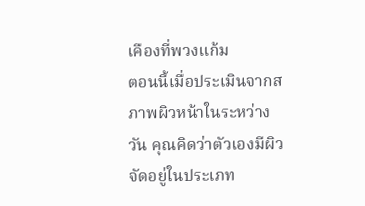เคืองที่พวงแก้ม
ตอนนี้เมื่อประเมินจากสภาพผิวหน้าในระหว่างวัน คุณคิดว่าตัวเองมีผิวจัดอยู่ในประเภท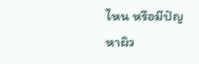ไหน หรือมีปัญหาผิว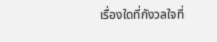เรื่องใดที่กังวลใจที่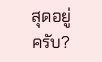สุดอยู่ครับ?